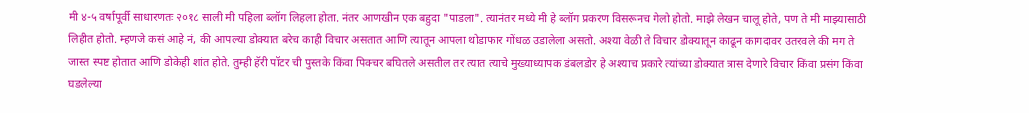मी ४-५ वर्षापूर्वी साधारणतः २०१८ साली मी पहिला ब्लॉग लिहला होता. नंतर आणखीन एक बहुदा "पाडला". त्यानंतर मध्ये मी हे ब्लॉग प्रकरण विसरूनच गेलो होतो. माझे लेखन चालू होते, पण ते मी माझ्यासाठी लिहीत होतो. म्हणजे कसं आहे नं, की आपल्या डोक्यात बरेच काही विचार असतात आणि त्यातून आपला थोडाफार गोंधळ उडालेला असतो. अश्या वेळी ते विचार डोक्यातून काढून कागदावर उतरवले की मग ते जास्त स्पष्ट होतात आणि डोकेही शांत होते. तुम्ही हॅरी पॉटर ची पुस्तके किंवा पिक्चर बघितले असतील तर त्यात त्याचे मुख्याध्यापक डंबलडोर हे अश्याच प्रकारे त्यांच्या डोक्यात त्रास देणारे विचार किंवा प्रसंग किंवा घडलेल्या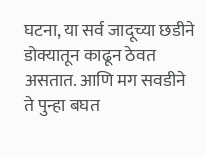घटना, या सर्व जादूच्या छडीने डोक्यातून काढून ठेवत असतात. आणि मग सवडीने ते पुन्हा बघत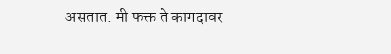असतात. मी फक्त ते कागदावर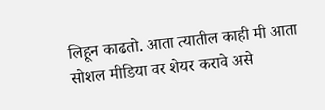लिहून काढतो. आता त्यातील काही मी आता सोशल मीडिया वर शेयर करावे असे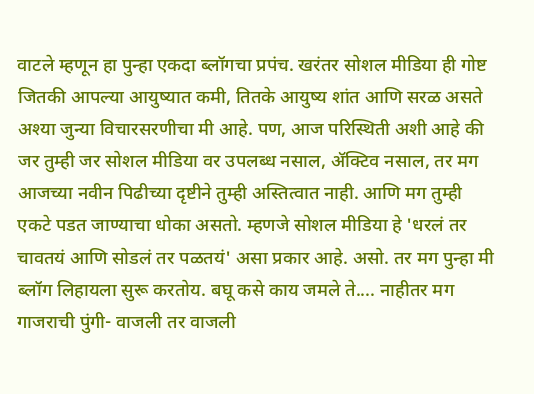वाटले म्हणून हा पुन्हा एकदा ब्लॉगचा प्रपंच. खरंतर सोशल मीडिया ही गोष्ट जितकी आपल्या आयुष्यात कमी, तितके आयुष्य शांत आणि सरळ असते अश्या जुन्या विचारसरणीचा मी आहे. पण, आज परिस्थिती अशी आहे की जर तुम्ही जर सोशल मीडिया वर उपलब्ध नसाल, ॲक्टिव नसाल, तर मग आजच्या नवीन पिढीच्या दृष्टीने तुम्ही अस्तित्वात नाही. आणि मग तुम्ही एकटे पडत जाण्याचा धोका असतो. म्हणजे सोशल मीडिया हे 'धरलं तर चावतयं आणि सोडलं तर पळतयं' असा प्रकार आहे. असो. तर मग पुन्हा मी ब्लॉग लिहायला सुरू करतोय. बघू कसे काय जमले ते.... नाहीतर मग गाजराची पुंगी- वाजली तर वाजली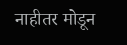नाहीतर मोडून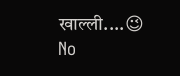खाल्ली....😉
No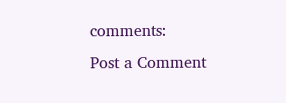comments:
Post a Comment